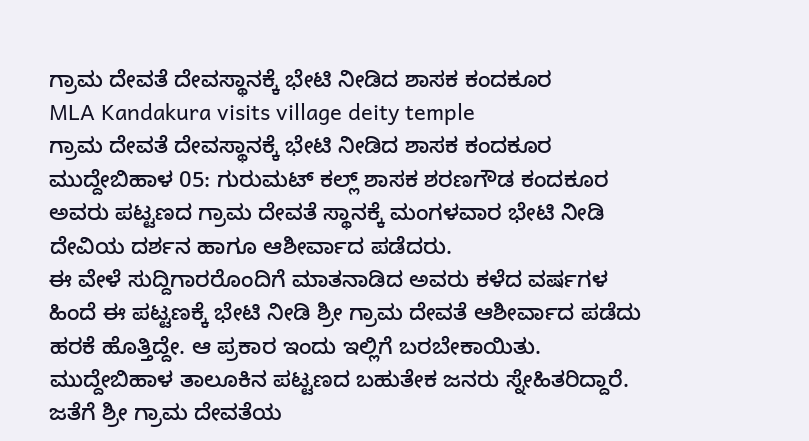ಗ್ರಾಮ ದೇವತೆ ದೇವಸ್ಥಾನಕ್ಕೆ ಭೇಟಿ ನೀಡಿದ ಶಾಸಕ ಕಂದಕೂರ
MLA Kandakura visits village deity temple
ಗ್ರಾಮ ದೇವತೆ ದೇವಸ್ಥಾನಕ್ಕೆ ಭೇಟಿ ನೀಡಿದ ಶಾಸಕ ಕಂದಕೂರ
ಮುದ್ದೇಬಿಹಾಳ 05: ಗುರುಮಟ್ ಕಲ್ಲ್ ಶಾಸಕ ಶರಣಗೌಡ ಕಂದಕೂರ ಅವರು ಪಟ್ಟಣದ ಗ್ರಾಮ ದೇವತೆ ಸ್ಥಾನಕ್ಕೆ ಮಂಗಳವಾರ ಭೇಟಿ ನೀಡಿ ದೇವಿಯ ದರ್ಶನ ಹಾಗೂ ಆಶೀರ್ವಾದ ಪಡೆದರು.
ಈ ವೇಳೆ ಸುದ್ದಿಗಾರರೊಂದಿಗೆ ಮಾತನಾಡಿದ ಅವರು ಕಳೆದ ವರ್ಷಗಳ ಹಿಂದೆ ಈ ಪಟ್ಟಣಕ್ಕೆ ಭೇಟಿ ನೀಡಿ ಶ್ರೀ ಗ್ರಾಮ ದೇವತೆ ಆಶೀರ್ವಾದ ಪಡೆದು ಹರಕೆ ಹೊತ್ತಿದ್ದೇ. ಆ ಪ್ರಕಾರ ಇಂದು ಇಲ್ಲಿಗೆ ಬರಬೇಕಾಯಿತು. ಮುದ್ದೇಬಿಹಾಳ ತಾಲೂಕಿನ ಪಟ್ಟಣದ ಬಹುತೇಕ ಜನರು ಸ್ನೇಹಿತರಿದ್ದಾರೆ. ಜತೆಗೆ ಶ್ರೀ ಗ್ರಾಮ ದೇವತೆಯ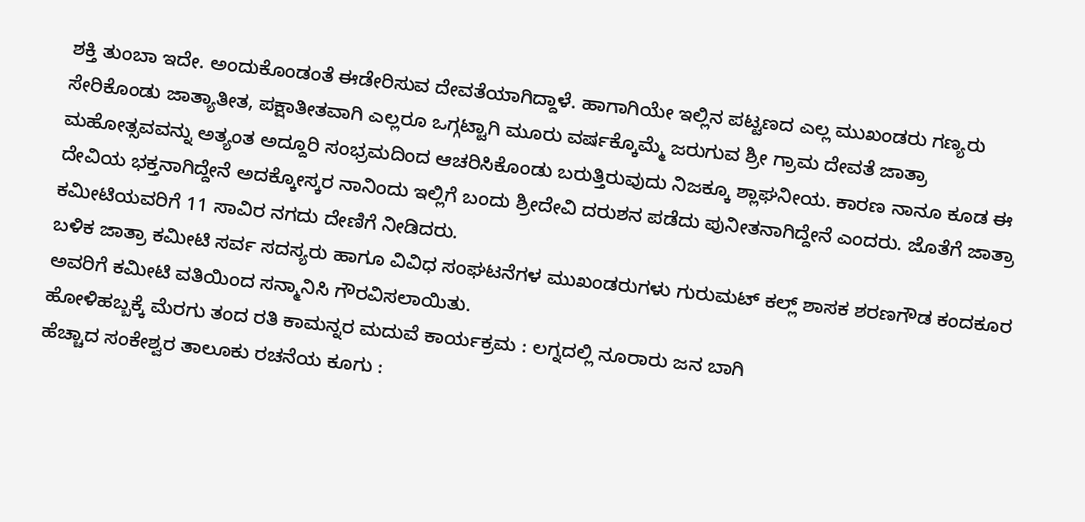ಶಕ್ತಿ ತುಂಬಾ ಇದೇ. ಅಂದುಕೊಂಡಂತೆ ಈಡೇರಿಸುವ ದೇವತೆಯಾಗಿದ್ದಾಳೆ. ಹಾಗಾಗಿಯೇ ಇಲ್ಲಿನ ಪಟ್ಟಣದ ಎಲ್ಲ ಮುಖಂಡರು ಗಣ್ಯರು ಸೇರಿಕೊಂಡು ಜಾತ್ಯಾತೀತ, ಪಕ್ಷಾತೀತವಾಗಿ ಎಲ್ಲರೂ ಒಗ್ಗಟ್ಟಾಗಿ ಮೂರು ವರ್ಷಕ್ಕೊಮ್ಮೆ ಜರುಗುವ ಶ್ರೀ ಗ್ರಾಮ ದೇವತೆ ಜಾತ್ರಾ ಮಹೋತ್ಸವವನ್ನು ಅತ್ಯಂತ ಅದ್ದೂರಿ ಸಂಭ್ರಮದಿಂದ ಆಚರಿಸಿಕೊಂಡು ಬರುತ್ತಿರುವುದು ನಿಜಕ್ಕೂ ಶ್ಲಾಘನೀಯ. ಕಾರಣ ನಾನೂ ಕೂಡ ಈ ದೇವಿಯ ಭಕ್ತನಾಗಿದ್ದೇನೆ ಅದಕ್ಕೋಸ್ಕರ ನಾನಿಂದು ಇಲ್ಲಿಗೆ ಬಂದು ಶ್ರೀದೇವಿ ದರುಶನ ಪಡೆದು ಪುನೀತನಾಗಿದ್ದೇನೆ ಎಂದರು. ಜೊತೆಗೆ ಜಾತ್ರಾ ಕಮೀಟಿಯವರಿಗೆ 11 ಸಾವಿರ ನಗದು ದೇಣಿಗೆ ನೀಡಿದರು.
ಬಳಿಕ ಜಾತ್ರಾ ಕಮೀಟಿ ಸರ್ವ ಸದಸ್ಯರು ಹಾಗೂ ವಿವಿಧ ಸಂಘಟನೆಗಳ ಮುಖಂಡರುಗಳು ಗುರುಮಟ್ ಕಲ್ಲ್ ಶಾಸಕ ಶರಣಗೌಡ ಕಂದಕೂರ ಅವರಿಗೆ ಕಮೀಟಿ ವತಿಯಿಂದ ಸನ್ಮಾನಿಸಿ ಗೌರವಿಸಲಾಯಿತು.
ಹೋಳಿಹಬ್ಬಕ್ಕೆ ಮೆರಗು ತಂದ ರತಿ ಕಾಮನ್ನರ ಮದುವೆ ಕಾರ್ಯಕ್ರಮ : ಲಗ್ನದಲ್ಲಿ ನೂರಾರು ಜನ ಬಾಗಿ
ಹೆಚ್ಚಾದ ಸಂಕೇಶ್ವರ ತಾಲೂಕು ರಚನೆಯ ಕೂಗು :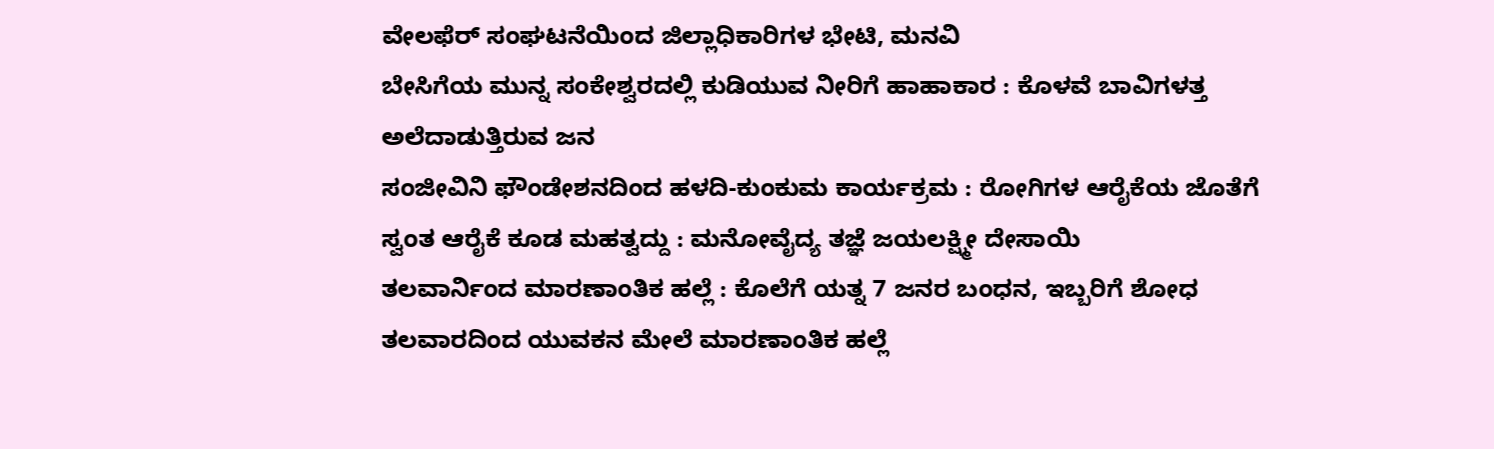ವೇಲಫೆರ್ ಸಂಘಟನೆಯಿಂದ ಜಿಲ್ಲಾಧಿಕಾರಿಗಳ ಭೇಟಿ, ಮನವಿ
ಬೇಸಿಗೆಯ ಮುನ್ನ ಸಂಕೇಶ್ವರದಲ್ಲಿ ಕುಡಿಯುವ ನೀರಿಗೆ ಹಾಹಾಕಾರ : ಕೊಳವೆ ಬಾವಿಗಳತ್ತ ಅಲೆದಾಡುತ್ತಿರುವ ಜನ
ಸಂಜೀವಿನಿ ಫೌಂಡೇಶನದಿಂದ ಹಳದಿ-ಕುಂಕುಮ ಕಾರ್ಯಕ್ರಮ : ರೋಗಿಗಳ ಆರೈಕೆಯ ಜೊತೆಗೆ ಸ್ವಂತ ಆರೈಕೆ ಕೂಡ ಮಹತ್ವದ್ದು : ಮನೋವೈದ್ಯ ತಜ್ಞೆ ಜಯಲಕ್ಷ್ಮೀ ದೇಸಾಯಿ
ತಲವಾರ್ನಿಂದ ಮಾರಣಾಂತಿಕ ಹಲ್ಲೆ : ಕೊಲೆಗೆ ಯತ್ನ 7 ಜನರ ಬಂಧನ, ಇಬ್ಬರಿಗೆ ಶೋಧ
ತಲವಾರದಿಂದ ಯುವಕನ ಮೇಲೆ ಮಾರಣಾಂತಿಕ ಹಲ್ಲೆ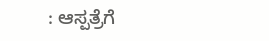: ಆಸ್ಪತ್ರೆಗೆ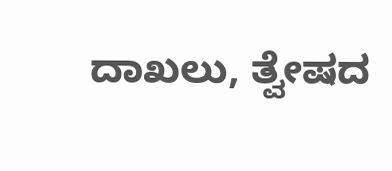ದಾಖಲು, ತ್ವೇಷದ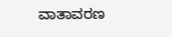ವಾತಾವರಣ